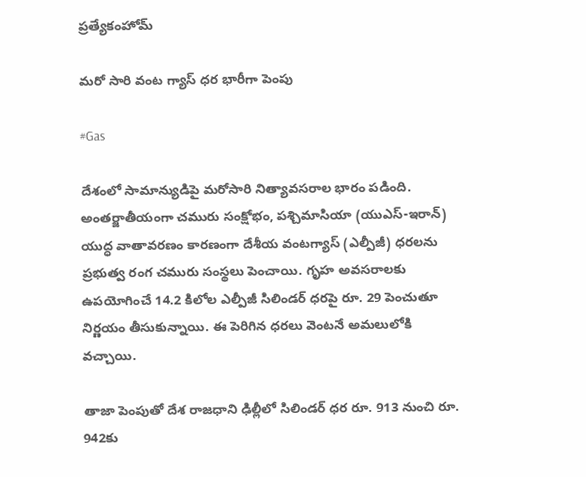ప్రత్యేకంహోమ్

మరో సారి వంట గ్యాస్ ధర భారీగా పెంపు

#Gas

దేశంలో సామాన్యుడిపై మరోసారి నిత్యావసరాల భారం పడింది. అంతర్జాతీయంగా చమురు సంక్షోభం, పశ్చిమాసియా (యుఎస్-ఇరాన్) యుద్ధ వాతావరణం కారణంగా దేశీయ వంటగ్యాస్ (ఎల్పీజీ) ధరలను ప్రభుత్వ రంగ చమురు సంస్థలు పెంచాయి. గృహ అవసరాలకు ఉపయోగించే 14.2 కిలోల ఎల్పీజీ సిలిండర్ ధరపై రూ. 29 పెంచుతూ నిర్ణయం తీసుకున్నాయి. ఈ పెరిగిన ధరలు వెంటనే అమలులోకి వచ్చాయి.

తాజా పెంపుతో దేశ రాజధాని ఢిల్లీలో సిలిండర్ ధర రూ. 913 నుంచి రూ. 942కు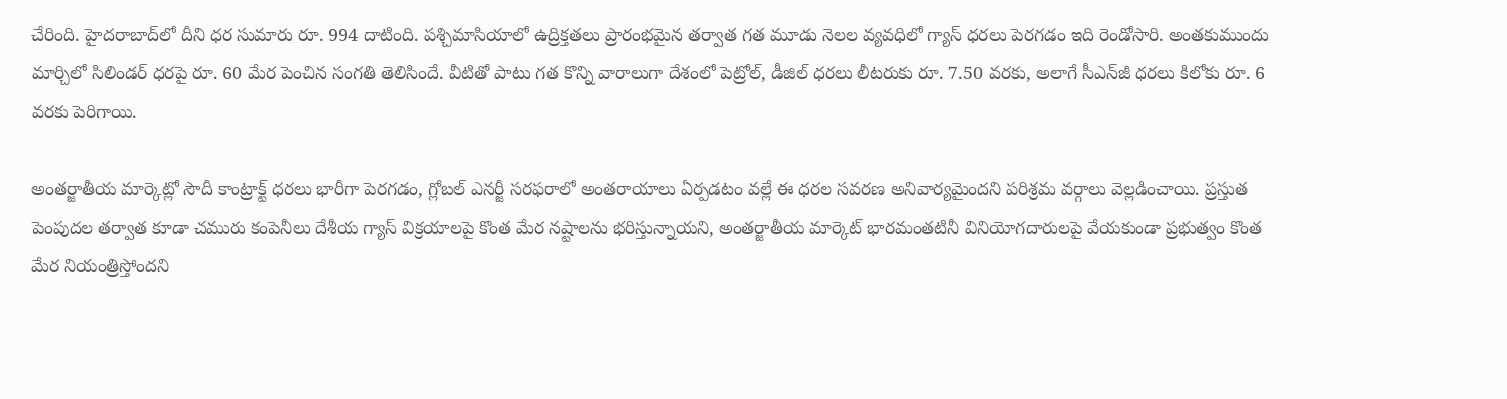చేరింది. హైదరాబాద్‌లో దీని ధర సుమారు రూ. 994 దాటింది. పశ్చిమాసియాలో ఉద్రిక్తతలు ప్రారంభమైన తర్వాత గత మూడు నెలల వ్యవధిలో గ్యాస్ ధరలు పెరగడం ఇది రెండోసారి. అంతకుముందు మార్చిలో సిలిండర్ ధరపై రూ. 60 మేర పెంచిన సంగతి తెలిసిందే. వీటితో పాటు గత కొన్ని వారాలుగా దేశంలో పెట్రోల్, డీజిల్ ధరలు లీటరుకు రూ. 7.50 వరకు, అలాగే సీఎన్‌జీ ధరలు కిలోకు రూ. 6 వరకు పెరిగాయి.

అంతర్జాతీయ మార్కెట్లో సౌదీ కాంట్రాక్ట్ ధరలు భారీగా పెరగడం, గ్లోబల్ ఎనర్జీ సరఫరాలో అంతరాయాలు ఏర్పడటం వల్లే ఈ ధరల సవరణ అనివార్యమైందని పరిశ్రమ వర్గాలు వెల్లడించాయి. ప్రస్తుత పెంపుదల తర్వాత కూడా చమురు కంపెనీలు దేశీయ గ్యాస్ విక్రయాలపై కొంత మేర నష్టాలను భరిస్తున్నాయని, అంతర్జాతీయ మార్కెట్ భారమంతటినీ వినియోగదారులపై వేయకుండా ప్రభుత్వం కొంత మేర నియంత్రిస్తోందని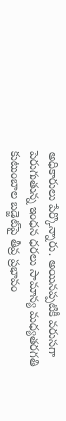అధికారులు పేర్కొన్నారు. అయినప్పటికీ వరుసగా పెరుగుతున్న ఇంధన ధరలు సామాన్య మధ్యతరగతి కుటుంబాల బడ్జెట్‌పై తీవ్ర ప్రభావం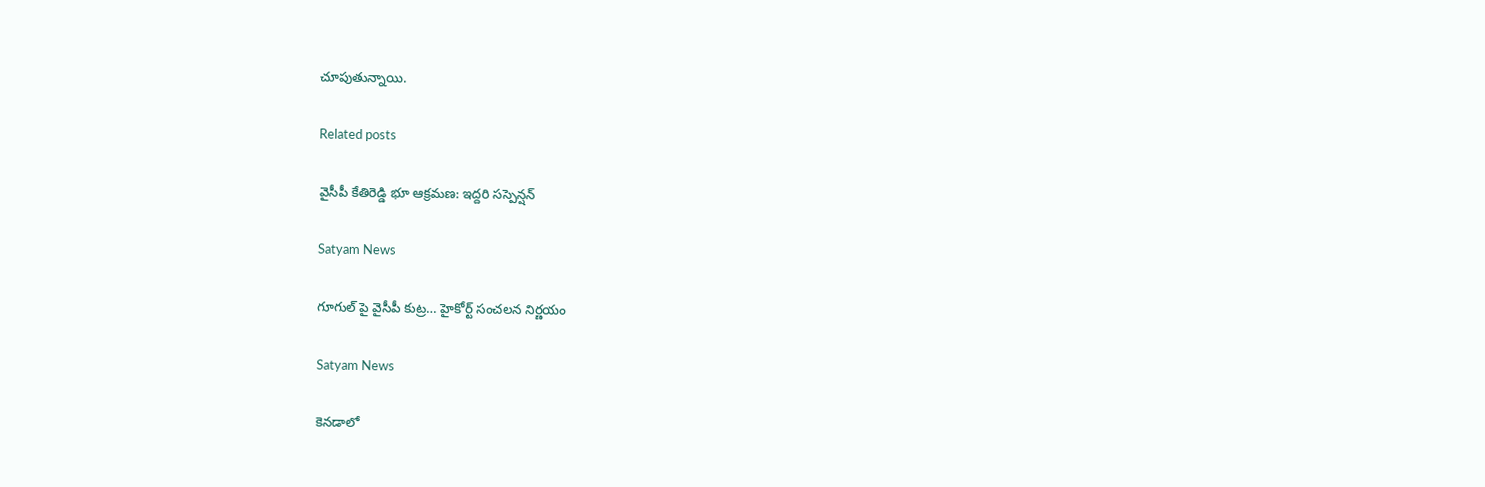చూపుతున్నాయి.

Related posts

వైసీపీ కేతిరెడ్డి భూ ఆక్రమణ: ఇద్దరి సస్పెన్షన్

Satyam News

గూగుల్ పై వైసీపీ కుట్ర… హైకోర్ట్ సంచలన నిర్ణయం

Satyam News

కెనడాలో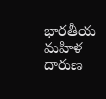భారతీయ మహిళ దారుణ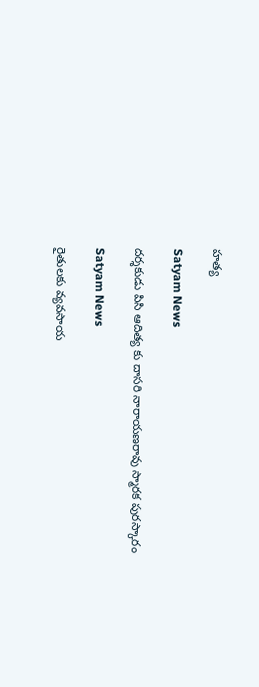హత్య

Satyam News

దర్శకుడు పిసి ఆదిత్య కు దాసరి నారాయణరావు స్మారక పురస్కారం

Satyam News

రైతులకు వ్యవసాయ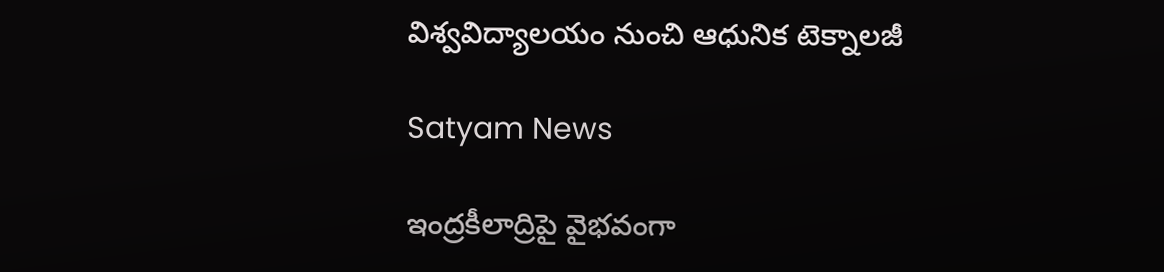విశ్వవిద్యాలయం నుంచి ఆధునిక టెక్నాలజీ

Satyam News

ఇంద్రకీలాద్రిపై వైభవంగా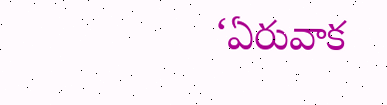‘ఏరువాక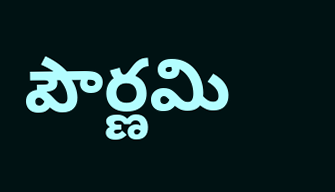పౌర్ణమి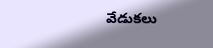వేడుకలు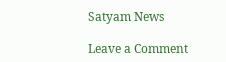Satyam News

Leave a Comment